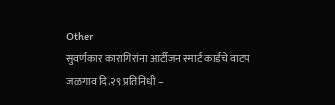Other
सुवर्णकार कारागिरांना आर्टीजन स्मार्ट कार्डचे वाटप
जळगाव दि.२९ प्रतिनिधी –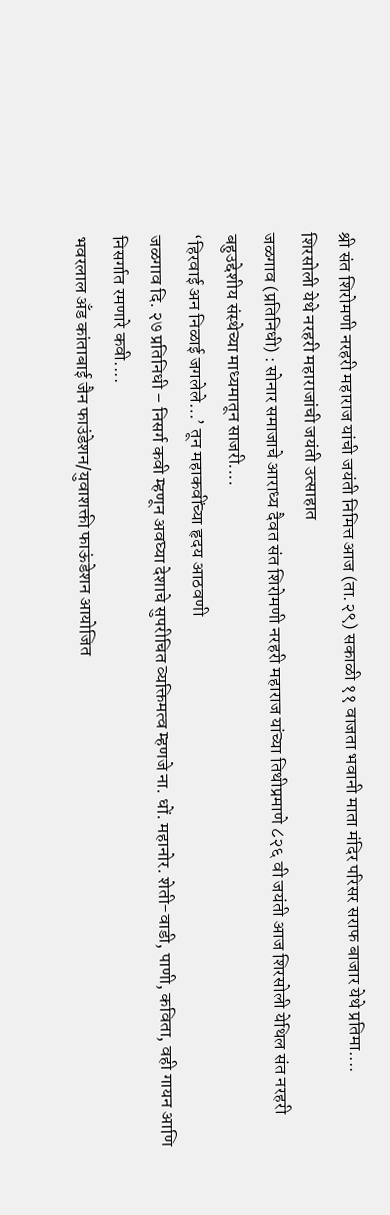श्री संत शिरोमणी नरहरी महाराज यांची जयंती निमित्त आज (ता.२९) सकाळी ११ वाजता भवानी माता मंदिर परिसर सराफ बाजार येथे प्रतिमा....
शिरसोली येथे नरहरी महाराजांची जयंती उत्साहात
जळगाव (प्रतिनिधी) : सोनार समाजाचे आराध्य दैवत संत शिरोमणी नरहरी महाराज यांच्या तिथीप्रमाणे ८२६ वी जयंती आज शिरसोली येथिल संत नरहरी बहुउद्देशीय संस्थेच्या माध्यमातून साजरी....
‘हिरवाई अन निळाई जगलेले…’ तून महाकवींच्या हृदय आठवणी
जळगाव दि. २७ प्रतिनिधी – निसर्ग कवी म्हणून अवघ्या देशाचे सुपरीचित व्यक्तिमत्व म्हणजे ना. धों. महानोर. शेती-वाडी, पाणी, कविता, वही गायन आणि निसर्गात रमणारे कवी....
भवरलाल अँड कांताबाई जैन फाउंडेशन/युवाशक्ती फाऊंडेशन आयोजित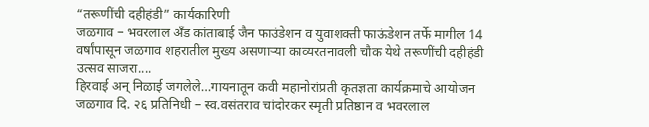“तरूणींची दहीहंडी” कार्यकारिणी
जळगाव – भवरलाल अँड कांताबाई जैन फाउंडेशन व युवाशक्ती फाऊंडेशन तर्फे मागील 14 वर्षांपासून जळगाव शहरातील मुख्य असणाऱ्या काव्यरतनावली चौक येथे तरूणींची दहीहंडी उत्सव साजरा....
हिरवाई अन् निळाई जगलेले…गायनातून कवी महानोरांप्रती कृतज्ञता कार्यक्रमाचे आयोजन
जळगाव दि. २६ प्रतिनिधी – स्व.वसंतराव चांदोरकर स्मृती प्रतिष्ठान व भवरलाल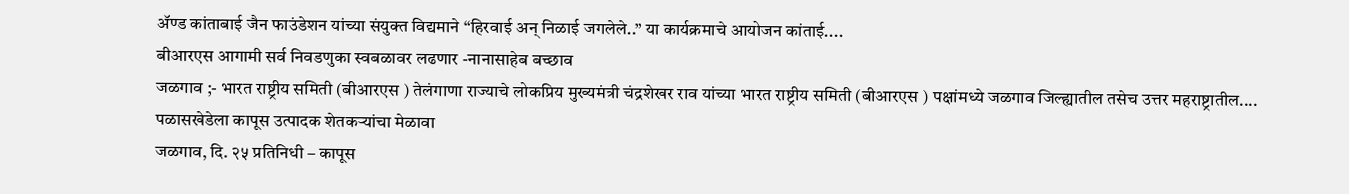ॲण्ड कांताबाई जैन फाउंडेशन यांच्या संयुक्त विद्यमाने “हिरवाई अन् निळाई जगलेले..” या कार्यक्रमाचे आयोजन कांताई....
बीआरएस आगामी सर्व निवडणुका स्वबळावर लढणार -नानासाहेब बच्छाव
जळगाव ;- भारत राष्ट्रीय समिती (बीआरएस ) तेलंगाणा राज्याचे लोकप्रिय मुख्यमंत्री चंद्रशेखर राव यांच्या भारत राष्ट्रीय समिती (बीआरएस ) पक्षांमध्ये जळगाव जिल्ह्यातील तसेच उत्तर महराष्ट्रातील....
पळासखेडेला कापूस उत्पादक शेतकऱ्यांचा मेळावा
जळगाव, दि. २५ प्रतिनिधी – कापूस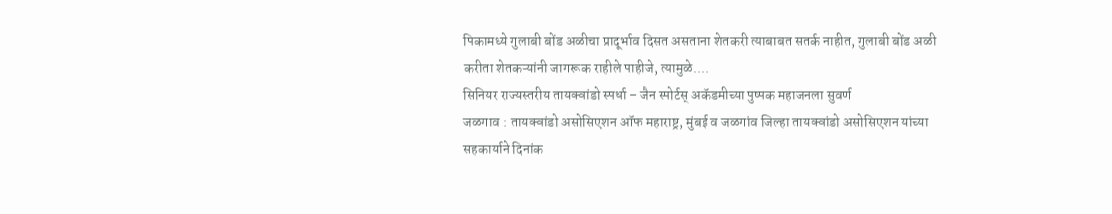पिकामध्ये गुलाबी बोंड अळीचा प्रादूर्भाव दिसत असताना शेतकरी त्याबाबत सतर्क नाहीत, गुलाबी बोंड अळी करीता शेतकऱ्यांनी जागरूक राहीले पाहीजे, त्यामुळे....
सिनियर राज्यस्तरीय तायक्वांडो स्पर्धा – जैन स्पोर्टस् अकॅडमीच्या पुष्पक महाजनला सुवर्ण
जळगाव : तायक्वांडो असोसिएशन ऑफ महाराष्ट्र, मुंबई व जळगांव जिल्हा तायक्वांडो असोसिएशन यांच्या सहकार्याने दिनांक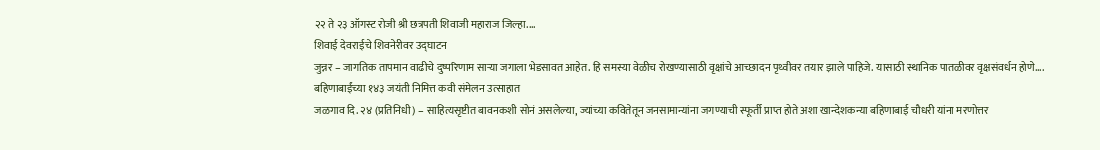२२ ते २३ ऑगस्ट रोजी श्री छत्रपती शिवाजी महाराज जिल्हा....
शिवाई देवराईचे शिवनेरीवर उद्घाटन
जुन्नर – जागतिक तापमान वाढीचे दुष्परिणाम साऱ्या जगाला भेडसावत आहेत. हि समस्या वेळीच रोखण्यासाठी वृक्षांचे आच्छादन पृथ्वीवर तयार झाले पाहिजे. यासाठी स्थानिक पातळीवर वृक्षसंवर्धन होणे....
बहिणाबाईंच्या १४३ जयंती निमित्त कवी संमेलन उत्साहात
जळगाव दि. २४ (प्रतिनिधी) – साहित्यसृष्टीत बावनकशी सोनं असलेल्या, ज्यांच्या कवितेतून जनसामान्यांना जगण्याची स्फूर्ती प्राप्त होते अशा खान्देशकन्या बहिणाबाई चौधरी यांना मरणोत्तर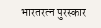भारतरत्न पुरस्कार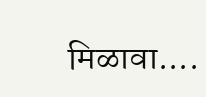मिळावा....